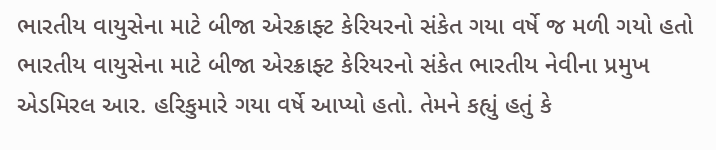ભારતીય વાયુસેના માટે બીજા એરક્રાફ્ટ કેરિયરનો સંકેત ગયા વર્ષે જ મળી ગયો હતો
ભારતીય વાયુસેના માટે બીજા એરક્રાફ્ટ કેરિયરનો સંકેત ભારતીય નેવીના પ્રમુખ એડમિરલ આર. હરિકુમારે ગયા વર્ષે આપ્યો હતો. તેમને કહ્યું હતું કે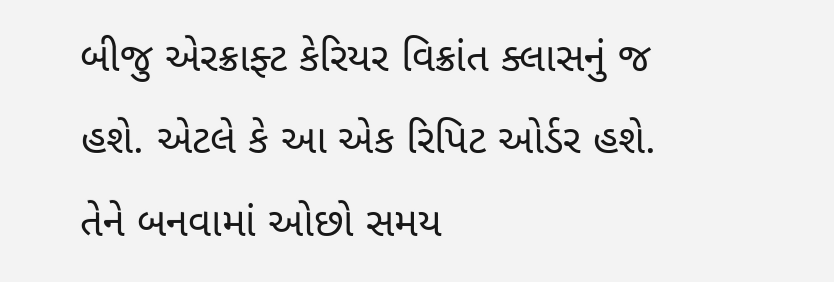બીજુ એરક્રાફ્ટ કેરિયર વિક્રાંત ક્લાસનું જ હશે. એટલે કે આ એક રિપિટ ઓર્ડર હશે. તેને બનવામાં ઓછો સમય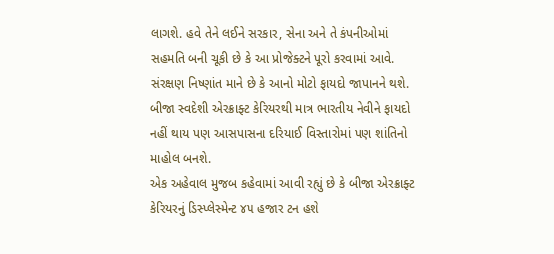લાગશે. હવે તેને લઈને સરકાર, સેના અને તે કંપનીઓમાં સહમતિ બની ચૂકી છે કે આ પ્રોજેક્ટને પૂરો કરવામાં આવે. સંરક્ષણ નિષ્ણાંત માને છે કે આનો મોટો ફાયદો જાપાનને થશે. બીજા સ્વદેશી એરક્રાફ્ટ કેરિયરથી માત્ર ભારતીય નેવીને ફાયદો નહીં થાય પણ આસપાસના દરિયાઈ વિસ્તારોમાં પણ શાંતિનો માહોલ બનશે.
એક અહેવાલ મુજબ કહેવામાં આવી રહ્યું છે કે બીજા એરક્રાફ્ટ કેરિયરનું ડિસ્પ્લેસ્મેન્ટ ૪૫ હજાર ટન હશે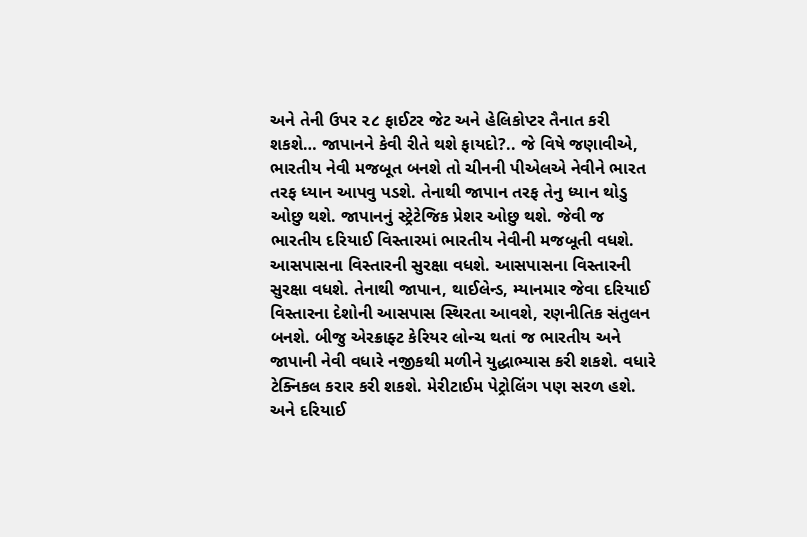અને તેની ઉપર ૨૮ ફાઈટર જેટ અને હેલિકોપ્ટર તૈનાત કરી શકશે… જાપાનને કેવી રીતે થશે ફાયદો?.. જે વિષે જણાવીએ, ભારતીય નેવી મજબૂત બનશે તો ચીનની પીએલએ નેવીને ભારત તરફ ધ્યાન આપવુ પડશે. તેનાથી જાપાન તરફ તેનુ ધ્યાન થોડુ ઓછુ થશે. જાપાનનું સ્ટ્રેટેજિક પ્રેશર ઓછુ થશે. જેવી જ ભારતીય દરિયાઈ વિસ્તારમાં ભારતીય નેવીની મજબૂતી વધશે. આસપાસના વિસ્તારની સુરક્ષા વધશે. આસપાસના વિસ્તારની સુરક્ષા વધશે. તેનાથી જાપાન, થાઈલેન્ડ, મ્યાનમાર જેવા દરિયાઈ વિસ્તારના દેશોની આસપાસ સ્થિરતા આવશે, રણનીતિક સંતુલન બનશે. બીજુ એરક્રાફ્ટ કેરિયર લોન્ચ થતાં જ ભારતીય અને જાપાની નેવી વધારે નજીકથી મળીને યુદ્ધાભ્યાસ કરી શકશે. વધારે ટેક્નિકલ કરાર કરી શકશે. મેરીટાઈમ પેટ્રોલિંગ પણ સરળ હશે.
અને દરિયાઈ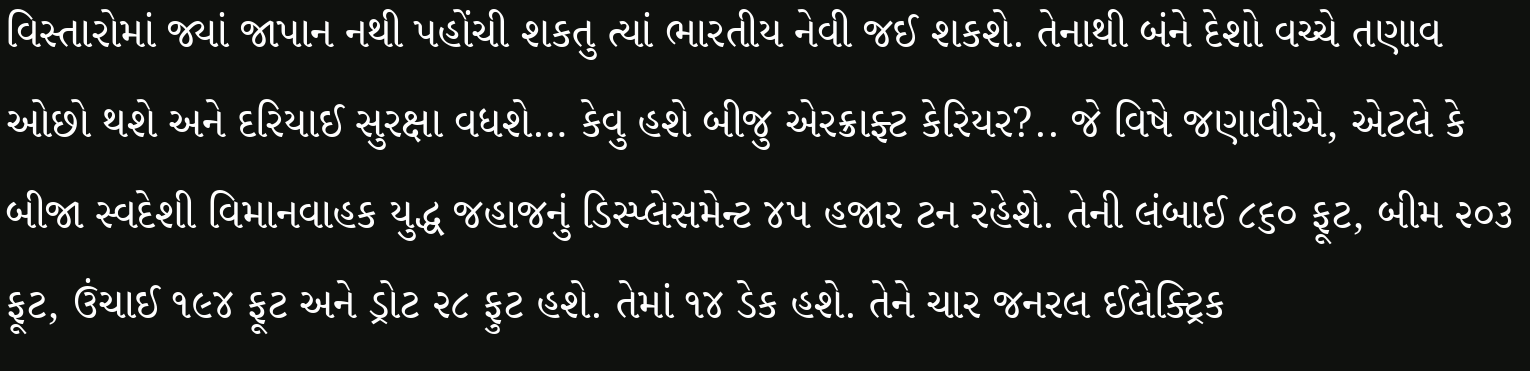વિસ્તારોમાં જ્યાં જાપાન નથી પહોંચી શકતુ ત્યાં ભારતીય નેવી જઈ શકશે. તેનાથી બંને દેશો વચ્ચે તણાવ ઓછો થશે અને દરિયાઈ સુરક્ષા વધશે… કેવુ હશે બીજુ એરક્રાફ્ટ કેરિયર?.. જે વિષે જણાવીએ, એટલે કે બીજા સ્વદેશી વિમાનવાહક યુદ્ધ જહાજનું ડિસ્પ્લેસમેન્ટ ૪૫ હજાર ટન રહેશે. તેની લંબાઈ ૮૬૦ ફૂટ, બીમ ૨૦૩ ફૂટ, ઉંચાઈ ૧૯૪ ફૂટ અને ડ્રોટ ૨૮ ફુટ હશે. તેમાં ૧૪ ડેક હશે. તેને ચાર જનરલ ઈલેક્ટ્રિક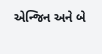એન્જિન અને બે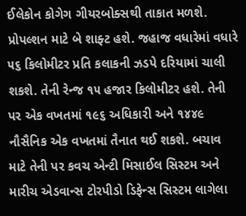ઈલેકોન કોગેગ ગીયરબોક્સથી તાકાત મળશે. પ્રોપલ્શન માટે બે શાફ્ટ હશે. જહાજ વધારેમાં વધારે ૫૬ કિલોમીટર પ્રતિ કલાકની ઝડપે દરિયામાં ચાલી શકશે. તેની રેન્જ ૧૫ હજાર કિલોમીટર હશે. તેની પર એક વખતમાં ૧૯૬ અધિકારી અને ૧૪૪૯ નૌસૈનિક એક વખતમાં તૈનાત થઈ શકશે. બચાવ માટે તેની પર કવચ એન્ટી મિસાઈલ સિસ્ટમ અને મારીચ એડવાન્સ ટોરપીડો ડિફેન્સ સિસ્ટમ લાગેલા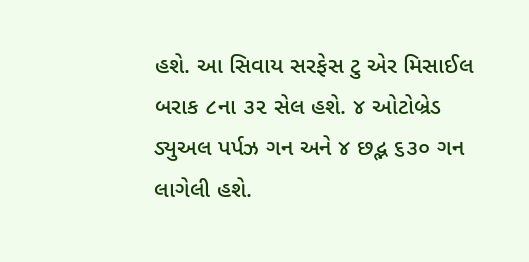હશે. આ સિવાય સરફેસ ટુ એર મિસાઈલ બરાક ૮ના ૩૨ સેલ હશે. ૪ ઓટોબ્રેડ ડ્યુઅલ પર્પઝ ગન અને ૪ છદ્ભ ૬૩૦ ગન લાગેલી હશે.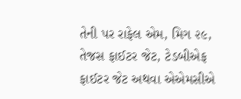તેની પર રાફેલ એમ, મિગ ૨૯, તેજસ ફાઈટર જેટ, ટેડબીએફ ફાઈટર જેટ અથવા એએમસીએ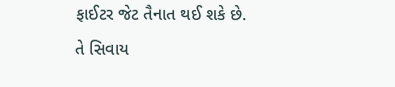ફાઈટર જેટ તૈનાત થઈ શકે છે. તે સિવાય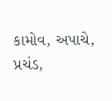કામોવ, અપાચે, પ્રચંડ,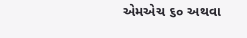એમએચ ૬૦ અથવા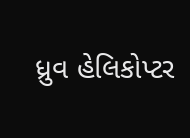ધ્રુવ હેલિકોપ્ટર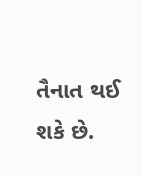તૈનાત થઈ શકે છે.